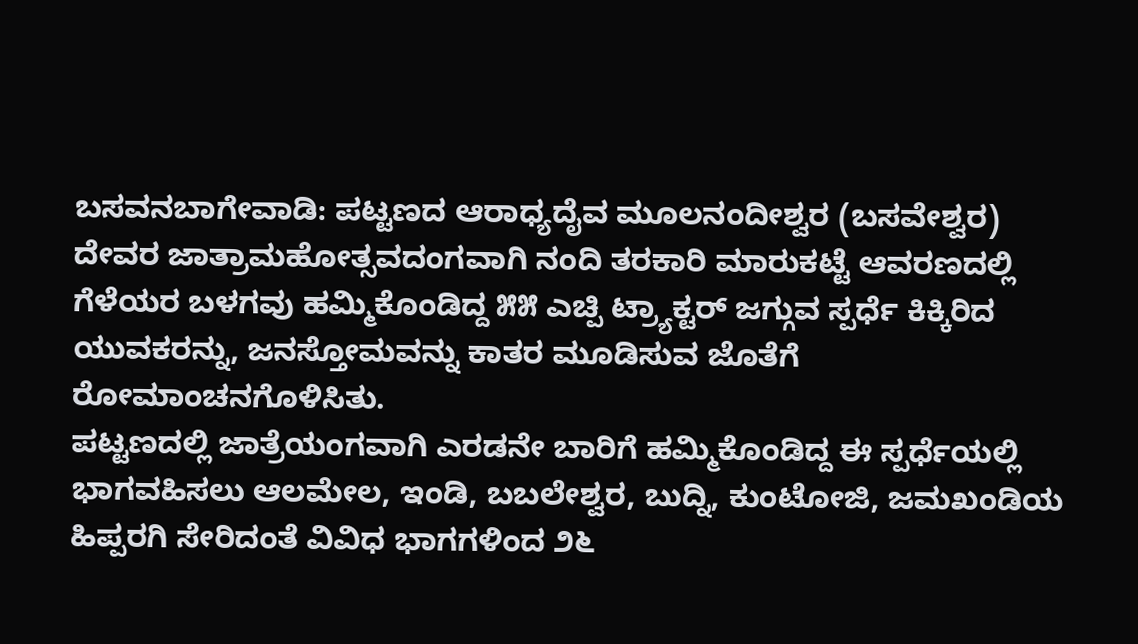ಬಸವನಬಾಗೇವಾಡಿ: ಪಟ್ಟಣದ ಆರಾಧ್ಯದೈವ ಮೂಲನಂದೀಶ್ವರ (ಬಸವೇಶ್ವರ) ದೇವರ ಜಾತ್ರಾಮಹೋತ್ಸವದಂಗವಾಗಿ ನಂದಿ ತರಕಾರಿ ಮಾರುಕಟ್ಟೆ ಆವರಣದಲ್ಲಿ ಗೆಳೆಯರ ಬಳಗವು ಹಮ್ಮಿಕೊಂಡಿದ್ದ ೫೫ ಎಚ್ಪಿ ಟ್ರ್ಯಾಕ್ಟರ್ ಜಗ್ಗುವ ಸ್ಪರ್ಧೆ ಕಿಕ್ಕಿರಿದ ಯುವಕರನ್ನು, ಜನಸ್ತೋಮವನ್ನು ಕಾತರ ಮೂಡಿಸುವ ಜೊತೆಗೆ ರೋಮಾಂಚನಗೊಳಿಸಿತು.
ಪಟ್ಟಣದಲ್ಲಿ ಜಾತ್ರೆಯಂಗವಾಗಿ ಎರಡನೇ ಬಾರಿಗೆ ಹಮ್ಮಿಕೊಂಡಿದ್ದ ಈ ಸ್ಪರ್ಧೆಯಲ್ಲಿ ಭಾಗವಹಿಸಲು ಆಲಮೇಲ, ಇಂಡಿ, ಬಬಲೇಶ್ವರ, ಬುದ್ನಿ, ಕುಂಟೋಜಿ, ಜಮಖಂಡಿಯ ಹಿಪ್ಪರಗಿ ಸೇರಿದಂತೆ ವಿವಿಧ ಭಾಗಗಳಿಂದ ೨೬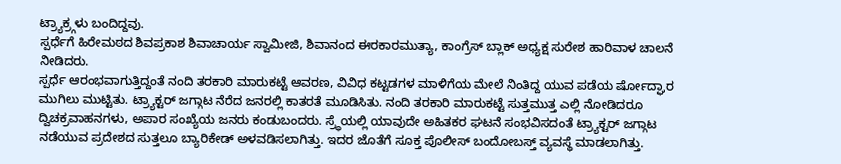ಟ್ರ್ಯಾಕ್ರ್ಗಳು ಬಂದಿದ್ದವು.
ಸ್ಪರ್ಧೆಗೆ ಹಿರೇಮಠದ ಶಿವಪ್ರಕಾಶ ಶಿವಾಚಾರ್ಯ ಸ್ವಾಮೀಜಿ, ಶಿವಾನಂದ ಈರಕಾರಮುತ್ಯಾ, ಕಾಂಗ್ರೆಸ್ ಬ್ಲಾಕ್ ಅಧ್ಯಕ್ಷ ಸುರೇಶ ಹಾರಿವಾಳ ಚಾಲನೆ ನೀಡಿದರು.
ಸ್ಪರ್ಧೆ ಆರಂಭವಾಗುತ್ತಿದ್ದಂತೆ ನಂದಿ ತರಕಾರಿ ಮಾರುಕಟ್ಟೆ ಆವರಣ, ವಿವಿಧ ಕಟ್ಟಡಗಳ ಮಾಳಿಗೆಯ ಮೇಲೆ ನಿಂತಿದ್ದ ಯುವ ಪಡೆಯ ರ್ಷೋದ್ಘಾರ ಮುಗಿಲು ಮುಟ್ಟಿತು. ಟ್ರ್ಯಾಕ್ಟರ್ ಜಗ್ಗಾಟ ನೆರೆದ ಜನರಲ್ಲಿ ಕಾತರತೆ ಮೂಡಿಸಿತು. ನಂದಿ ತರಕಾರಿ ಮಾರುಕಟ್ಟೆ ಸುತ್ತಮುತ್ತ ಎಲ್ಲಿ ನೋಡಿದರೂ ದ್ವಿಚಕ್ರವಾಹನಗಳು, ಅಪಾರ ಸಂಖ್ಯೆಯ ಜನರು ಕಂಡುಬಂದರು. ಸ್ರ್ಧೆಯಲ್ಲಿ ಯಾವುದೇ ಅಹಿತಕರ ಘಟನೆ ಸಂಭವಿಸದಂತೆ ಟ್ರ್ಯಾಕ್ಟರ್ ಜಗ್ಗಾಟ ನಡೆಯುವ ಪ್ರದೇಶದ ಸುತ್ತಲೂ ಬ್ಯಾರಿಕೇಡ್ ಅಳವಡಿಸಲಾಗಿತ್ತು. ಇದರ ಜೊತೆಗೆ ಸೂಕ್ತ ಪೊಲೀಸ್ ಬಂದೋಬಸ್ತ್ ವ್ಯವಸ್ಥೆ ಮಾಡಲಾಗಿತ್ತು.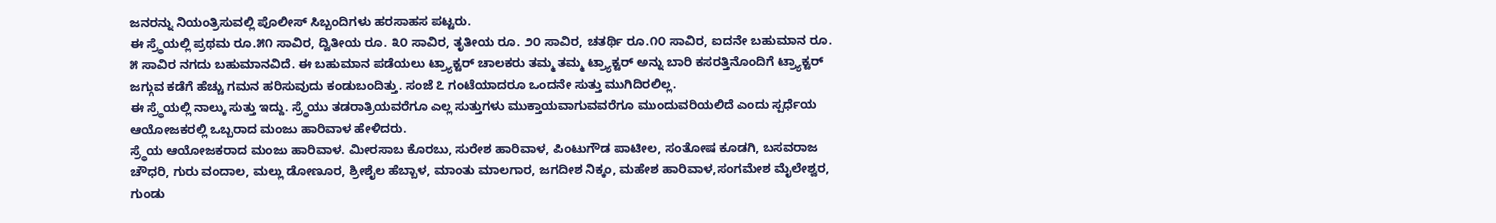ಜನರನ್ನು ನಿಯಂತ್ರಿಸುವಲ್ಲಿ ಪೊಲೀಸ್ ಸಿಬ್ಬಂದಿಗಳು ಹರಸಾಹಸ ಪಟ್ಟರು.
ಈ ಸ್ರ್ಧೆಯಲ್ಲಿ ಪ್ರಥಮ ರೂ.೫೧ ಸಾವಿರ, ದ್ವಿತೀಯ ರೂ. ೩೦ ಸಾವಿರ, ತೃತೀಯ ರೂ. ೨೦ ಸಾವಿರ, ಚತರ್ಥಿ ರೂ.೧೦ ಸಾವಿರ, ಐದನೇ ಬಹುಮಾನ ರೂ. ೫ ಸಾವಿರ ನಗದು ಬಹುಮಾನವಿದೆ. ಈ ಬಹುಮಾನ ಪಡೆಯಲು ಟ್ರ್ಯಾಕ್ಟರ್ ಚಾಲಕರು ತಮ್ಮ ತಮ್ಮ ಟ್ರ್ಯಾಕ್ಟರ್ ಅನ್ನು ಬಾರಿ ಕಸರತ್ತಿನೊಂದಿಗೆ ಟ್ರ್ಯಾಕ್ಟರ್ ಜಗ್ಗುವ ಕಡೆಗೆ ಹೆಚ್ಚು ಗಮನ ಹರಿಸುವುದು ಕಂಡುಬಂದಿತ್ತು. ಸಂಜೆ ೭ ಗಂಟೆಯಾದರೂ ಒಂದನೇ ಸುತ್ತು ಮುಗಿದಿರಲಿಲ್ಲ.
ಈ ಸ್ರ್ಧೆಯಲ್ಲಿ ನಾಲ್ಕು ಸುತ್ತು ಇದ್ದು. ಸ್ರ್ಧೆಯು ತಡರಾತ್ರಿಯವರೆಗೂ ಎಲ್ಲ ಸುತ್ತುಗಳು ಮುಕ್ತಾಯವಾಗುವವರೆಗೂ ಮುಂದುವರಿಯಲಿದೆ ಎಂದು ಸ್ಪರ್ಧೆಯ ಆಯೋಜಕರಲ್ಲಿ ಒಬ್ಬರಾದ ಮಂಜು ಹಾರಿವಾಳ ಹೇಳಿದರು.
ಸ್ರ್ಧೆಯ ಆಯೋಜಕರಾದ ಮಂಜು ಹಾರಿವಾಳ. ಮೀರಸಾಬ ಕೊರಬು, ಸುರೇಶ ಹಾರಿವಾಳ, ಪಿಂಟುಗೌಡ ಪಾಟೀಲ, ಸಂತೋಷ ಕೂಡಗಿ, ಬಸವರಾಜ ಚೌಧರಿ, ಗುರು ವಂದಾಲ, ಮಲ್ಲು ಡೋಣೂರ, ಶ್ರೀಶೈಲ ಹೆಬ್ಬಾಳ, ಮಾಂತು ಮಾಲಗಾರ, ಜಗದೀಶ ನಿಕ್ಕಂ, ಮಹೇಶ ಹಾರಿವಾಳ,ಸಂಗಮೇಶ ಮೈಲೇಶ್ವರ, ಗುಂಡು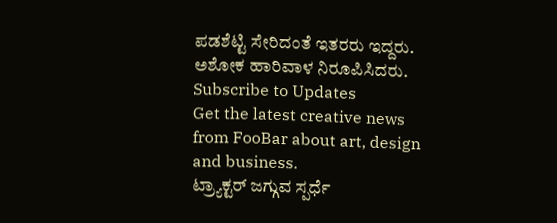ಪಡಶೆಟ್ಟಿ ಸೇರಿದಂತೆ ಇತರರು ಇದ್ದರು. ಅಶೋಕ ಹಾರಿವಾಳ ನಿರೂಪಿಸಿದರು.
Subscribe to Updates
Get the latest creative news from FooBar about art, design and business.
ಟ್ರ್ಯಾಕ್ಟರ್ ಜಗ್ಗುವ ಸ್ಪರ್ಧೆ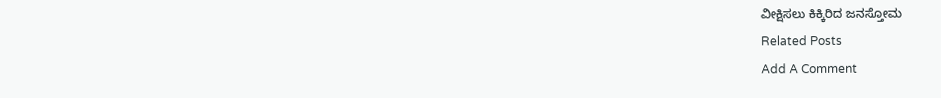ವೀಕ್ಷಿಸಲು ಕಿಕ್ಕಿರಿದ ಜನಸ್ತೋಮ
Related Posts
Add A Comment